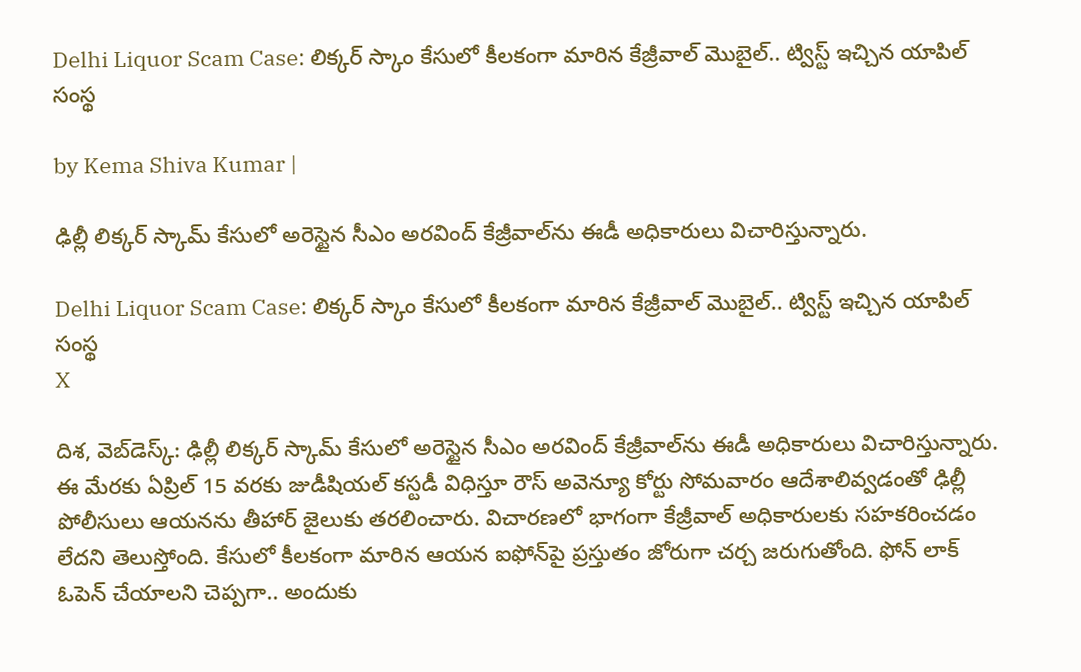Delhi Liquor Scam Case: లిక్కర్ స్కాం కేసులో కీలకంగా మారిన కేజ్రీవాల్ మొబైల్.. ట్విస్ట్ ఇచ్చిన యాపిల్ సంస్థ

by Kema Shiva Kumar |

ఢిల్లీ లిక్కర్ స్కామ్ కేసులో అరెస్టైన సీఎం అరవింద్ కేజ్రీవాల్‌ను ఈడీ అధికారులు విచారిస్తున్నారు.

Delhi Liquor Scam Case: లిక్కర్ స్కాం కేసులో కీలకంగా మారిన కేజ్రీవాల్ మొబైల్.. ట్విస్ట్ ఇచ్చిన యాపిల్ సంస్థ
X

దిశ, వెబ్‌డెస్క్: ఢిల్లీ లిక్కర్ స్కామ్ కేసులో అరెస్టైన సీఎం అరవింద్ కేజ్రీవాల్‌ను ఈడీ అధికారులు విచారిస్తున్నారు. ఈ మేరకు ఏప్రిల్ 15 వరకు జుడీషియల్ కస్టడీ విధిస్తూ రౌస్ అవెన్యూ కోర్టు సోమవారం ఆదేశాలివ్వడంతో ఢిల్లీ పోలీసులు ఆయనను తీహార్ జైలుకు తరలించారు. విచారణలో భాగంగా కేజ్రీవాల్ అధికారులకు సహకరించడం లేదని తెలుస్తోంది. కేసులో కీలకంగా మారిన ఆయన ఐఫోన్‌పై ప్రస్తుతం జోరుగా చర్చ జరుగుతోంది. ఫోన్ లాక్ ఓపెన్ చేయాలని చెప్పగా.. అందుకు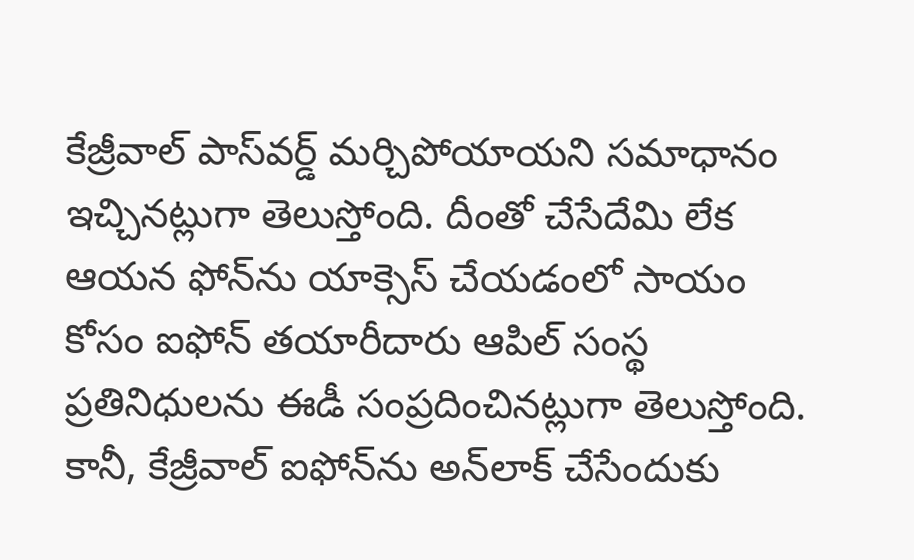కేజ్రీవాల్ పాస్‌వర్డ్ మర్చిపోయాయని సమాధానం ఇచ్చినట్లుగా తెలుస్తోంది. దీంతో చేసేదేమి లేక ఆయన ఫోన్‌ను యాక్సెస్ చేయడంలో సాయం కోసం ఐఫోన్ తయారీదారు ఆపిల్ సంస్థ ప్రతినిధులను ఈడీ సంప్రదించినట్లుగా తెలుస్తోంది. కానీ, కేజ్రీవాల్ ఐఫోన్‌ను అన్‌లాక్ చేసేందుకు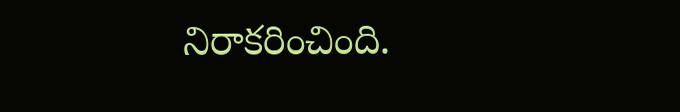నిరాకరించింది.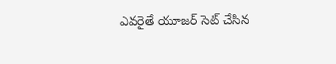ఎవరైతే యూజర్ సెట్ చేసిన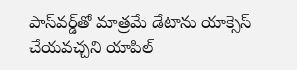పాస్‌వర్డ్‌తో మాత్రమే డేటాను యాక్సెస్ చేయవచ్చని యాపిల్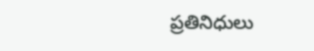ప్రతినిధులు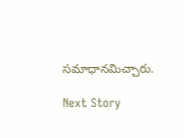సమాధానమిచ్చారు.

Next Story